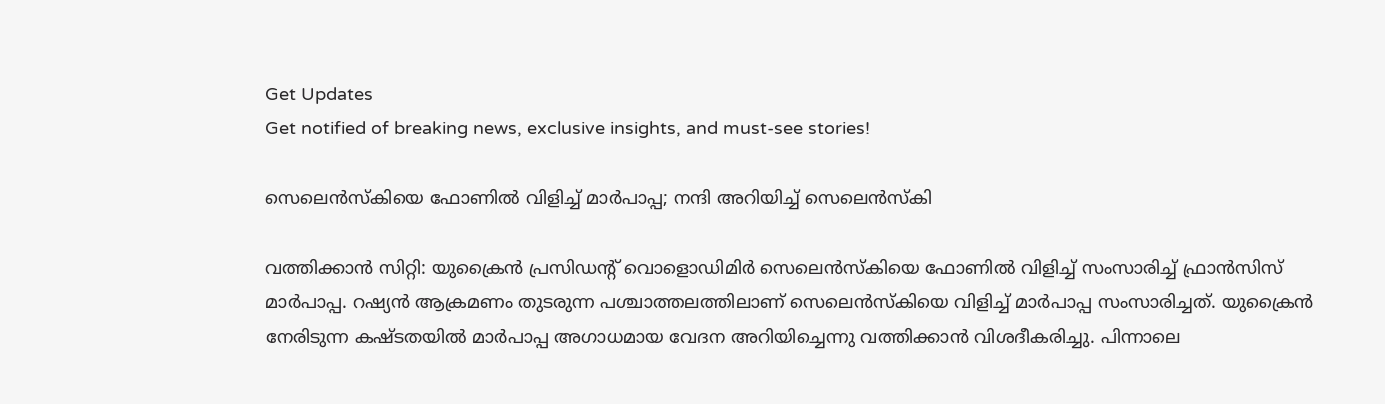Get Updates
Get notified of breaking news, exclusive insights, and must-see stories!

സെലെന്‍സ്‌കിയെ ഫോണില്‍ വിളിച്ച് മാര്‍പാപ്പ; നന്ദി അറിയിച്ച് സെലെന്‍സ്‌കി

വത്തിക്കാന്‍ സിറ്റി: യുക്രൈന്‍ പ്രസിഡന്റ് വൊളൊഡിമിര്‍ സെലെന്‍സ്‌കിയെ ഫോണില്‍ വിളിച്ച് സംസാരിച്ച് ഫ്രാന്‍സിസ് മാര്‍പാപ്പ. റഷ്യന്‍ ആക്രമണം തുടരുന്ന പശ്ചാത്തലത്തിലാണ് സെലെന്‍സ്‌കിയെ വിളിച്ച് മാര്‍പാപ്പ സംസാരിച്ചത്. യുക്രൈന്‍ നേരിടുന്ന കഷ്ടതയില്‍ മാര്‍പാപ്പ അഗാധമായ വേദന അറിയിച്ചെന്നു വത്തിക്കാന്‍ വിശദീകരിച്ചു. പിന്നാലെ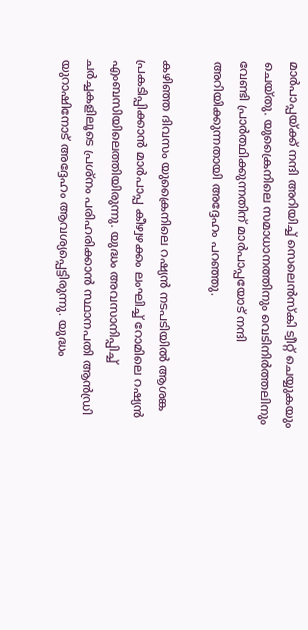മാര്‍പാപ്പയ്ക്ക് നന്ദി അറിയിച്ച് സെലെന്‍സ്‌കി ട്വീറ്റ് ചെയ്യുകയും ചെയ്തു. യുക്രൈനിലെ സമാധാനത്തിനും വെടിനിര്‍ത്തലിനും വേണ്ടി പ്രാര്‍ത്ഥിക്കുന്നതിന് മാര്‍പാപ്പയോട് നന്ദി അറിയിക്കുന്നതായി അദ്ദേഹം പറഞ്ഞു.

കഴിഞ്ഞ ദിവസം യുക്രൈനിലെ റഷ്യന്‍ നടപടിയില്‍ ആശങ്ക പ്രകടിപ്പിക്കാന്‍ മാര്‍പാപ്പ കീഴ്വഴക്കം ലംഘിച്ച് റോമിലെ റഷ്യന്‍ എംബസിയിലെത്തിയിരുന്നു. യുദ്ധം അവസാനിപ്പിച്ച് ചര്‍ച്ചകളിലൂടെ പ്രശ്‌നം പരിഹരിക്കാന്‍ സ്ഥാനപതി ആന്‍ഡ്രി യുറാഷിനോട് അദ്ദേഹം ആവശ്യപ്പെട്ടിരുന്നു. യുദ്ധം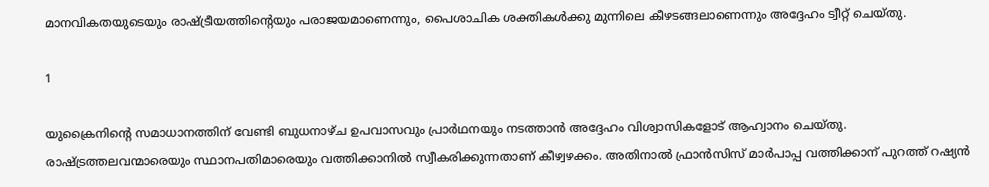മാനവികതയുടെയും രാഷ്ട്രീയത്തിന്റെയും പരാജയമാണെന്നും, പൈശാചിക ശക്തികള്‍ക്കു മുന്നിലെ കീഴടങ്ങലാണെന്നും അദ്ദേഹം ട്വീറ്റ് ചെയ്തു.

1

യുക്രൈനിന്റെ സമാധാനത്തിന് വേണ്ടി ബുധനാഴ്ച ഉപവാസവും പ്രാര്‍ഥനയും നടത്താന്‍ അദ്ദേഹം വിശ്വാസികളോട് ആഹ്വാനം ചെയ്തു. രാഷ്ട്രത്തലവന്മാരെയും സ്ഥാനപതിമാരെയും വത്തിക്കാനില്‍ സ്വീകരിക്കുന്നതാണ് കീഴ്വഴക്കം. അതിനാല്‍ ഫ്രാന്‍സിസ് മാര്‍പാപ്പ വത്തിക്കാന് പുറത്ത് റഷ്യന്‍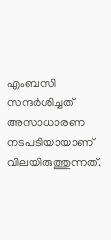എംബസി സന്ദര്‍ശിച്ചത് അസാധാരണ നടപടിയായാണ് വിലയിരുത്തുന്നത്.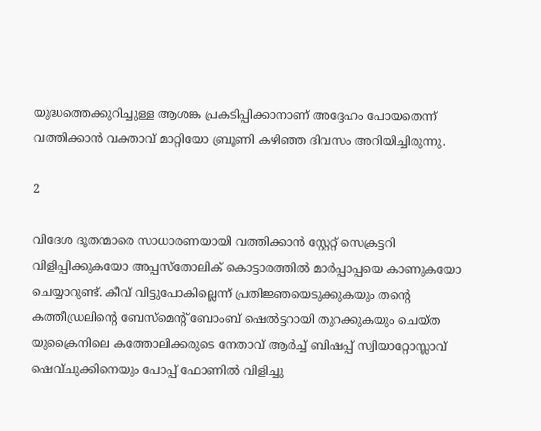യുദ്ധത്തെക്കുറിച്ചുള്ള ആശങ്ക പ്രകടിപ്പിക്കാനാണ് അദ്ദേഹം പോയതെന്ന് വത്തിക്കാന്‍ വക്താവ് മാറ്റിയോ ബ്രൂണി കഴിഞ്ഞ ദിവസം അറിയിച്ചിരുന്നു.

2

വിദേശ ദൂതന്മാരെ സാധാരണയായി വത്തിക്കാന്‍ സ്റ്റേറ്റ് സെക്രട്ടറി വിളിപ്പിക്കുകയോ അപ്പസ്തോലിക് കൊട്ടാരത്തില്‍ മാര്‍പ്പാപ്പയെ കാണുകയോ ചെയ്യാറുണ്ട്. കീവ് വിട്ടുപോകില്ലെന്ന് പ്രതിജ്ഞയെടുക്കുകയും തന്റെ കത്തീഡ്രലിന്റെ ബേസ്‌മെന്റ് ബോംബ് ഷെല്‍ട്ടറായി തുറക്കുകയും ചെയ്ത യുക്രൈനിലെ കത്തോലിക്കരുടെ നേതാവ് ആര്‍ച്ച് ബിഷപ്പ് സ്വിയാറ്റോസ്ലാവ് ഷെവ്ചുക്കിനെയും പോപ്പ് ഫോണില്‍ വിളിച്ചു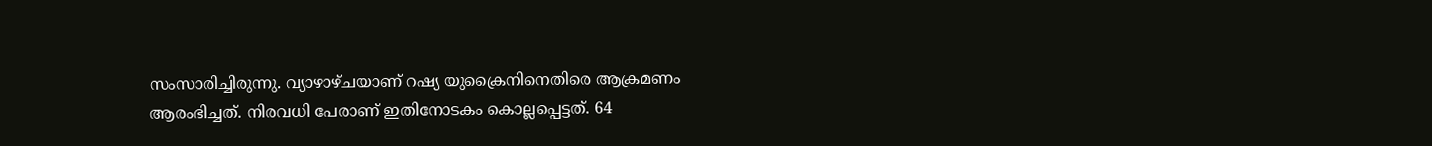സംസാരിച്ചിരുന്നു. വ്യാഴാഴ്ചയാണ് റഷ്യ യുക്രൈനിനെതിരെ ആക്രമണം ആരംഭിച്ചത്. നിരവധി പേരാണ് ഇതിനോടകം കൊല്ലപ്പെട്ടത്. 64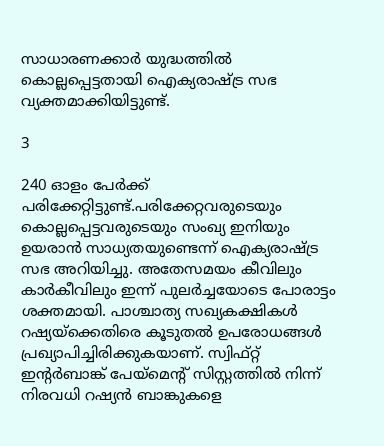സാധാരണക്കാര്‍ യുദ്ധത്തില്‍ കൊല്ലപ്പെട്ടതായി ഐക്യരാഷ്ട്ര സഭ വ്യക്തമാക്കിയിട്ടുണ്ട്.

3

240 ഓളം പേര്‍ക്ക് പരിക്കേറ്റിട്ടുണ്ട്.പരിക്കേറ്റവരുടെയും കൊല്ലപ്പെട്ടവരുടെയും സംഖ്യ ഇനിയും ഉയരാന്‍ സാധ്യതയുണ്ടെന്ന് ഐക്യരാഷ്ട്ര സഭ അറിയിച്ചു. അതേസമയം കീവിലും കാര്‍കീവിലും ഇന്ന് പുലര്‍ച്ചയോടെ പോരാട്ടം ശക്തമായി. പാശ്ചാത്യ സഖ്യകക്ഷികള്‍ റഷ്യയ്‌ക്കെതിരെ കൂടുതല്‍ ഉപരോധങ്ങള്‍ പ്രഖ്യാപിച്ചിരിക്കുകയാണ്. സ്വിഫ്റ്റ് ഇന്റര്‍ബാങ്ക് പേയ്‌മെന്റ് സിസ്റ്റത്തില്‍ നിന്ന് നിരവധി റഷ്യന്‍ ബാങ്കുകളെ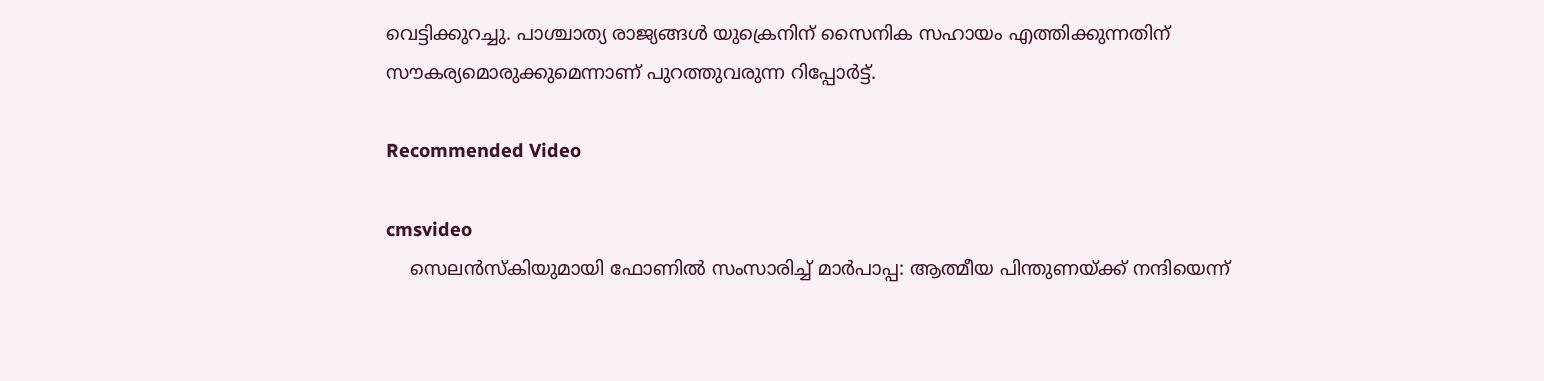വെട്ടിക്കുറച്ചു. പാശ്ചാത്യ രാജ്യങ്ങള്‍ യുക്രെനിന് സൈനിക സഹായം എത്തിക്കുന്നതിന് സൗകര്യമൊരുക്കുമെന്നാണ് പുറത്തുവരുന്ന റിപ്പോര്‍ട്ട്.

Recommended Video

cmsvideo
    സെലൻസ്കിയുമായി ഫോണിൽ സംസാരിച്ച് മാർപാപ്പ: ആത്മീയ പിന്തുണയ്ക്ക് നന്ദിയെന്ന്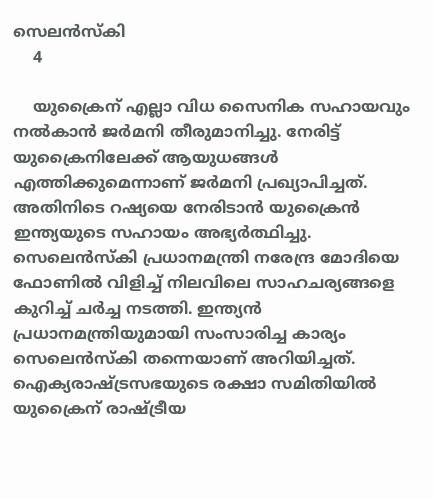സെലൻസ്കി
    4

    യുക്രൈന് എല്ലാ വിധ സൈനിക സഹായവും നല്‍കാന്‍ ജര്‍മനി തീരുമാനിച്ചു. നേരിട്ട് യുക്രൈനിലേക്ക് ആയുധങ്ങള്‍ എത്തിക്കുമെന്നാണ് ജര്‍മനി പ്രഖ്യാപിച്ചത്. അതിനിടെ റഷ്യയെ നേരിടാന്‍ യുക്രൈന്‍ ഇന്ത്യയുടെ സഹായം അഭ്യര്‍ത്ഥിച്ചു. സെലെന്‍സ്‌കി പ്രധാനമന്ത്രി നരേന്ദ്ര മോദിയെ ഫോണില്‍ വിളിച്ച് നിലവിലെ സാഹചര്യങ്ങളെ കുറിച്ച് ചര്‍ച്ച നടത്തി. ഇന്ത്യന്‍ പ്രധാനമന്ത്രിയുമായി സംസാരിച്ച കാര്യം സെലെന്‍സ്‌കി തന്നെയാണ് അറിയിച്ചത്. ഐക്യരാഷ്ട്രസഭയുടെ രക്ഷാ സമിതിയില്‍ യുക്രൈന് രാഷ്ട്രീയ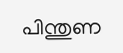പിന്തുണ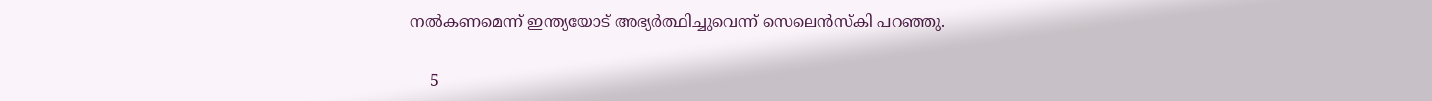നല്‍കണമെന്ന് ഇന്ത്യയോട് അഭ്യര്‍ത്ഥിച്ചുവെന്ന് സെലെന്‍സ്‌കി പറഞ്ഞു.

    5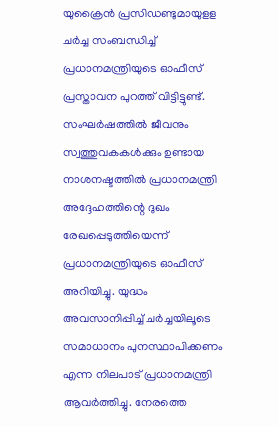യുക്രൈന്‍ പ്രസിഡണ്ടുമായുളള ചര്‍ച്ച സംബന്ധിച്ച് പ്രധാനമന്ത്രിയുടെ ഓഫീസ് പ്രസ്താവന പുറത്ത് വിട്ടിട്ടുണ്ട്. സംഘര്‍ഷത്തില്‍ ജീവനും സ്വത്തുവകകള്‍ക്കും ഉണ്ടായ നാശനഷ്ടത്തില്‍ പ്രധാനമന്ത്രി അദ്ദേഹത്തിന്റെ ദുഖം രേഖപ്പെടുത്തിയെന്ന് പ്രധാനമന്ത്രിയുടെ ഓഫീസ് അറിയിച്ചു. യുദ്ധം അവസാനിപ്പിച്ച് ചര്‍ച്ചയിലൂടെ സമാധാനം പുനസ്ഥാപിക്കണം എന്ന നിലപാട് പ്രധാനമന്ത്രി ആവര്‍ത്തിച്ചു. നേരത്തെ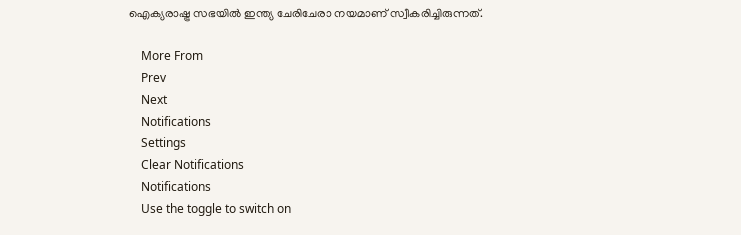ഐക്യരാഷ്ട്ര സഭയില്‍ ഇന്ത്യ ചേരിചേരാ നയമാണ് സ്വീകരിച്ചിരുന്നത്.

    More From
    Prev
    Next
    Notifications
    Settings
    Clear Notifications
    Notifications
    Use the toggle to switch on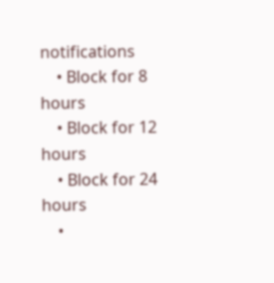notifications
    • Block for 8 hours
    • Block for 12 hours
    • Block for 24 hours
    •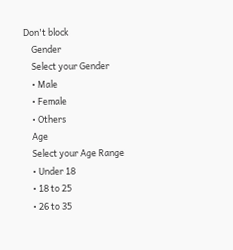Don't block
    Gender
    Select your Gender
    • Male
    • Female
    • Others
    Age
    Select your Age Range
    • Under 18
    • 18 to 25
    • 26 to 35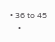• 36 to 45
    •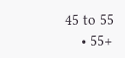45 to 55
    • 55+